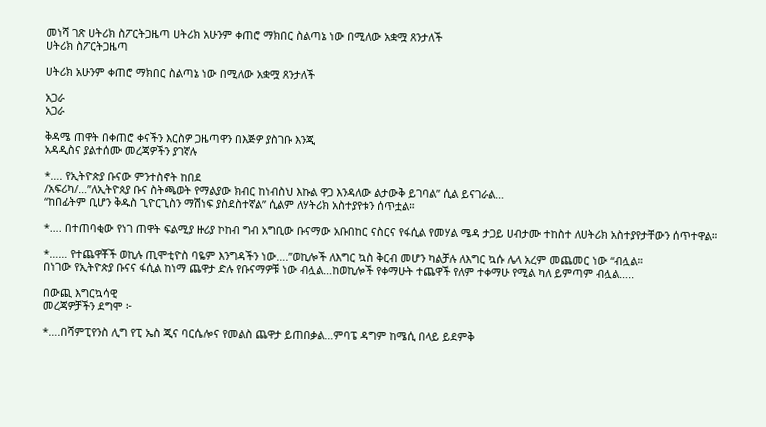መነሻ ገጽ ሀትሪክ ስፖርትጋዜጣ ሀትሪክ አሁንም ቀጠሮ ማክበር ስልጣኔ ነው በሚለው አቋሟ ጸንታለች
ሀትሪክ ስፖርትጋዜጣ

ሀትሪክ አሁንም ቀጠሮ ማክበር ስልጣኔ ነው በሚለው አቋሟ ጸንታለች

አጋራ
አጋራ

ቅዳሜ ጠዋት በቀጠሮ ቀናችን እርስዎ ጋዜጣዋን በእጅዎ ያስገቡ እንጂ
አዳዲስና ያልተሰሙ መረጃዎችን ያገኛሉ

*…. የኢትዮጵያ ቡናው ምንተስኖት ከበደ
/አፍሪካ/…”ለኢትዮጰያ ቡና ስትጫወት የማልያው ክብር ከነብስህ እኩል ዋጋ እንዳለው ልታውቅ ይገባል” ሲል ይናገራል…
“ከበፊትም ቢሆን ቅዱስ ጊዮርጊስን ማሽነፍ ያስደስተኛል” ሲልም ለሃትሪክ አስተያየቱን ሰጥቷል።

*…. በተጠባቂው የነገ ጠዋት ፍልሚያ ዙሪያ ኮከብ ግብ አግቢው ቡናማው አቡበከር ናስርና የፋሲል የመሃል ሜዳ ታጋይ ሀብታሙ ተከስተ ለሀትሪክ አስተያየታቸውን ሰጥተዋል።

*…… የተጨዋቾች ወኪሉ ጢሞቲዮስ ባዬም እንግዳችን ነው….”ወኪሎች ለእግር ኳስ ቅርብ መሆን ካልቻሉ ለእግር ኳሱ ሌላ አረም መጨመር ነው “ብሏል።
በነገው የኢትዮጵያ ቡናና ፋሲል ከነማ ጨዋታ ድሉ የቡናማዎቹ ነው ብሏል…ከወኪሎች የቀማሁት ተጨዋች የለም ተቀማሁ የሚል ካለ ይምጣም ብሏል…..

በውጪ እግርኳሳዊ
መረጃዎቻችን ደግሞ ፦

*….በሻምፒየንስ ሊግ የፒ ኤስ ጂና ባርሴሎና የመልስ ጨዋታ ይጠበቃል…ምባፔ ዳግም ከሜሲ በላይ ይደምቅ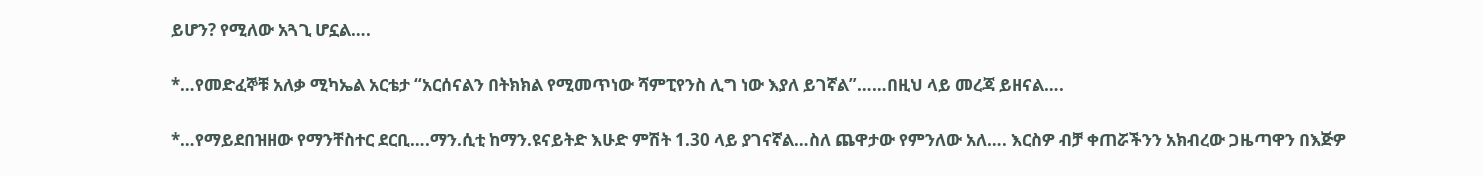ይሆን? የሚለው አጓጊ ሆኗል….

*…የመድፈኞቹ አለቃ ሚካኤል አርቴታ “አርሰናልን በትክክል የሚመጥነው ሻምፒየንስ ሊግ ነው እያለ ይገኛል”……በዚህ ላይ መረጃ ይዘናል….

*…የማይደበዝዘው የማንቸስተር ደርቢ….ማን.ሲቲ ከማን.ዩናይትድ እሁድ ምሽት 1.30 ላይ ያገናኛል…ስለ ጨዋታው የምንለው አለ…. እርስዎ ብቻ ቀጠሯችንን አክብረው ጋዜጣዋን በእጅዎ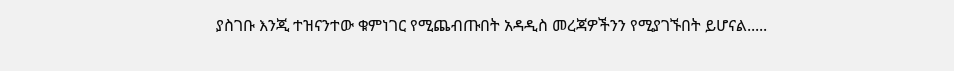ያስገቡ እንጂ ተዝናንተው ቁምነገር የሚጨብጡበት አዳዲስ መረጃዎችንን የሚያገኙበት ይሆናል.....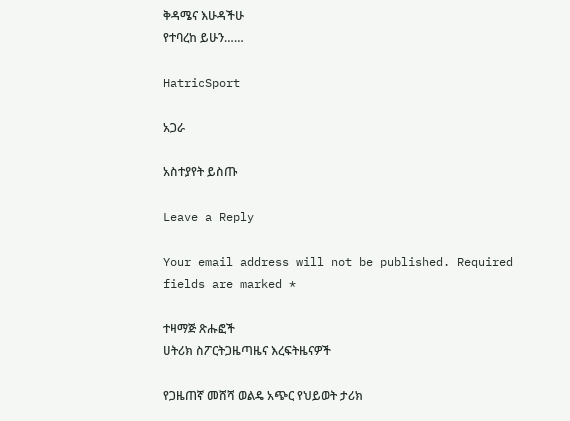ቅዳሜና እሁዳችሁ
የተባረከ ይሁን……

HatricSport

አጋራ

አስተያየት ይስጡ

Leave a Reply

Your email address will not be published. Required fields are marked *

ተዛማጅ ጽሑፎች
ሀትሪክ ስፖርትጋዜጣዜና እረፍትዜናዎች

የጋዜጠኛ መሸሻ ወልዴ አጭር የህይወት ታሪክ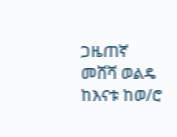ጋዜጠኛ መሸሻ ወልዴ ከእናቱ ከወ/ሮ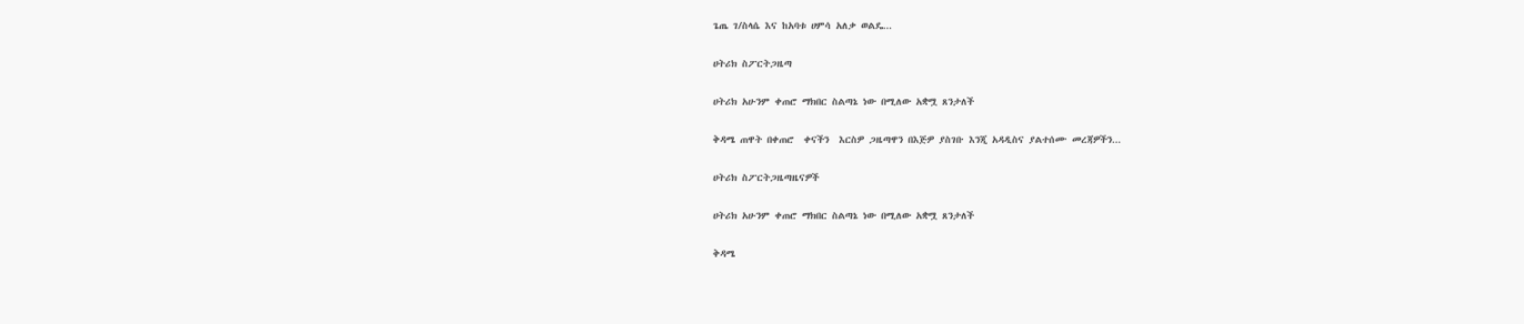ጌጤ ገ/ስላሴ እና ከአባቱ ሀምሳ አለቃ ወልዴ...

ሀትሪክ ስፖርትጋዜጣ

ሀትሪክ አሁንም ቀጠሮ ማክበር ስልጣኔ ነው በሚለው አቋሟ ጸንታለች

ቅዳሜ ጠዋት በቀጠሮ  ቀናችን  እርስዎ ጋዜጣዋን በእጅዎ ያስገቡ እንጂ አዳዲስና ያልተሰሙ መረጃዎችን...

ሀትሪክ ስፖርትጋዜጣዜናዎች

ሀትሪክ አሁንም ቀጠሮ ማክበር ስልጣኔ ነው በሚለው አቋሟ ጸንታለች

ቅዳሜ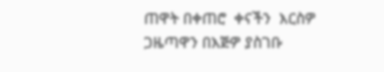ጠዋት በቀጠሮ  ቀናችን  እርስዎ ጋዜጣዋን በእጅዎ ያስገቡ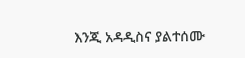እንጂ አዳዲስና ያልተሰሙ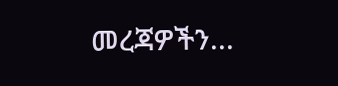መረጃዎችን...